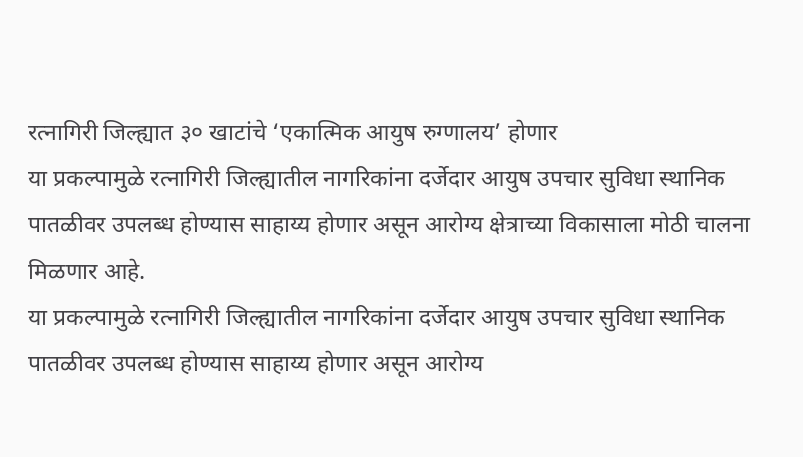रत्नागिरी जिल्ह्यात ३० खाटांचे ‘एकात्मिक आयुष रुग्णालय’ होणार
या प्रकल्पामुळे रत्नागिरी जिल्ह्यातील नागरिकांना दर्जेदार आयुष उपचार सुविधा स्थानिक पातळीवर उपलब्ध होण्यास साहाय्य होणार असून आरोग्य क्षेत्राच्या विकासाला मोठी चालना मिळणार आहे.
या प्रकल्पामुळे रत्नागिरी जिल्ह्यातील नागरिकांना दर्जेदार आयुष उपचार सुविधा स्थानिक पातळीवर उपलब्ध होण्यास साहाय्य होणार असून आरोग्य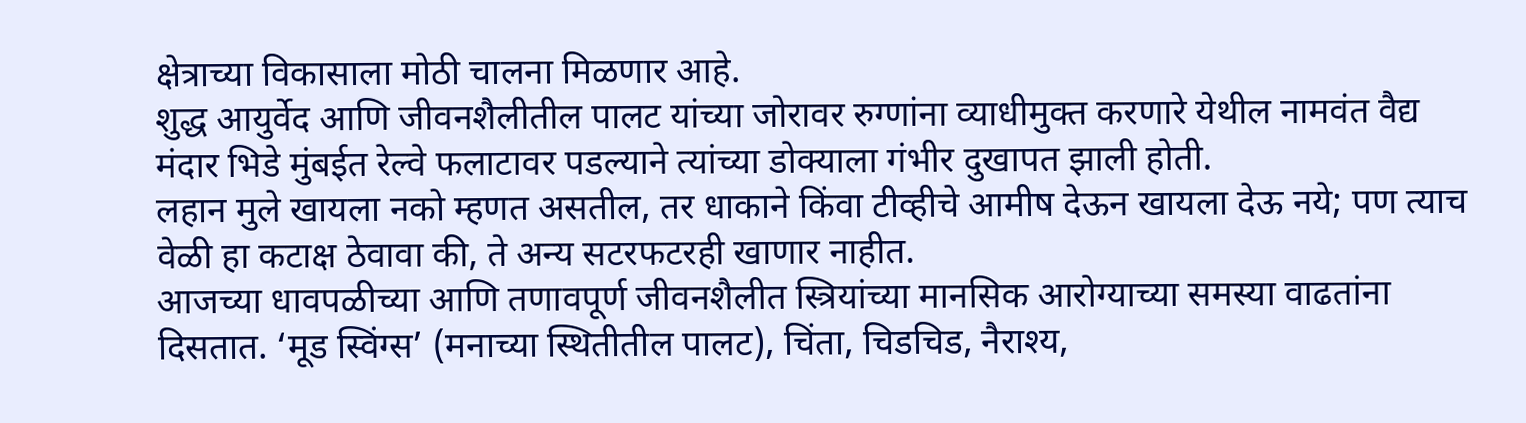क्षेत्राच्या विकासाला मोठी चालना मिळणार आहे.
शुद्ध आयुर्वेद आणि जीवनशैलीतील पालट यांच्या जोरावर रुग्णांना व्याधीमुक्त करणारे येथील नामवंत वैद्य मंदार भिडे मुंबईत रेल्वे फलाटावर पडल्याने त्यांच्या डोक्याला गंभीर दुखापत झाली होती.
लहान मुले खायला नको म्हणत असतील, तर धाकाने किंवा टीव्हीचे आमीष देऊन खायला देऊ नये; पण त्याच वेळी हा कटाक्ष ठेवावा की, ते अन्य सटरफटरही खाणार नाहीत.
आजच्या धावपळीच्या आणि तणावपूर्ण जीवनशैलीत स्त्रियांच्या मानसिक आरोग्याच्या समस्या वाढतांना दिसतात. ‘मूड स्विंग्स’ (मनाच्या स्थितीतील पालट), चिंता, चिडचिड, नैराश्य,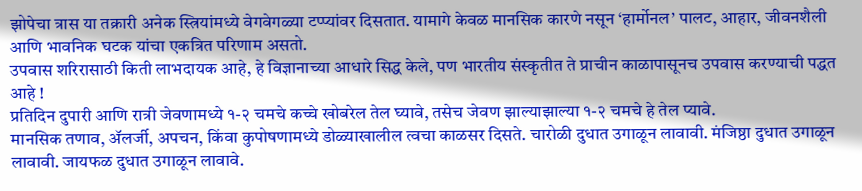झोपेचा त्रास या तक्रारी अनेक स्त्रियांमध्ये वेगवेगळ्या टप्प्यांवर दिसतात. यामागे केवळ मानसिक कारणे नसून ‘हार्मोनल’ पालट, आहार, जीवनशैली आणि भावनिक घटक यांचा एकत्रित परिणाम असतो.
उपवास शरिरासाठी किती लाभदायक आहे, हे विज्ञानाच्या आधारे सिद्ध केले, पण भारतीय संस्कृतीत ते प्राचीन काळापासूनच उपवास करण्याची पद्धत आहे !
प्रतिदिन दुपारी आणि रात्री जेवणामध्ये १-२ चमचे कच्चे खोबरेल तेल घ्यावे, तसेच जेवण झाल्याझाल्या १-२ चमचे हे तेल प्यावे.
मानसिक तणाव, ॲलर्जी, अपचन, किंवा कुपोषणामध्ये डोळ्याखालील त्वचा काळसर दिसते. चारोळी दुधात उगाळून लावावी. मंजिष्ठा दुधात उगाळून लावावी. जायफळ दुधात उगाळून लावावे.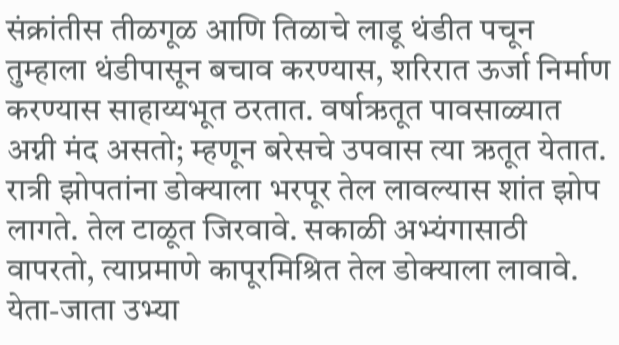संक्रांतीस तीळगूळ आणि तिळाचे लाडू थंडीत पचून तुम्हाला थंडीपासून बचाव करण्यास, शरिरात ऊर्जा निर्माण करण्यास साहाय्यभूत ठरतात. वर्षाऋतूत पावसाळ्यात अग्नी मंद असतो; म्हणून बरेसचे उपवास त्या ऋतूत येतात.
रात्री झोपतांना डोक्याला भरपूर तेल लावल्यास शांत झोप लागते. तेल टाळूत जिरवावे. सकाळी अभ्यंगासाठी वापरतो, त्याप्रमाणे कापूरमिश्रित तेल डोक्याला लावावे.
येता-जाता उभ्या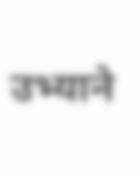उभ्याने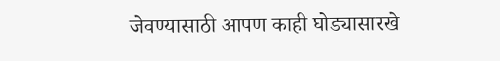जेवण्यासाठी आपण काही घोड्यासारखे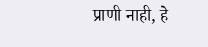प्राणी नाही, हे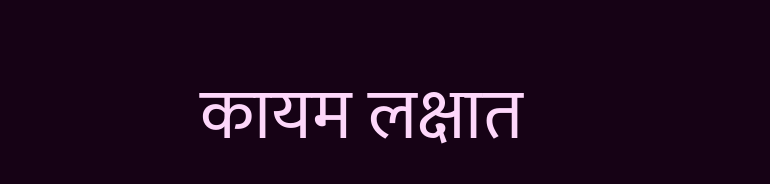कायम लक्षात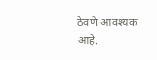ठेवणे आवश्यक आहे.